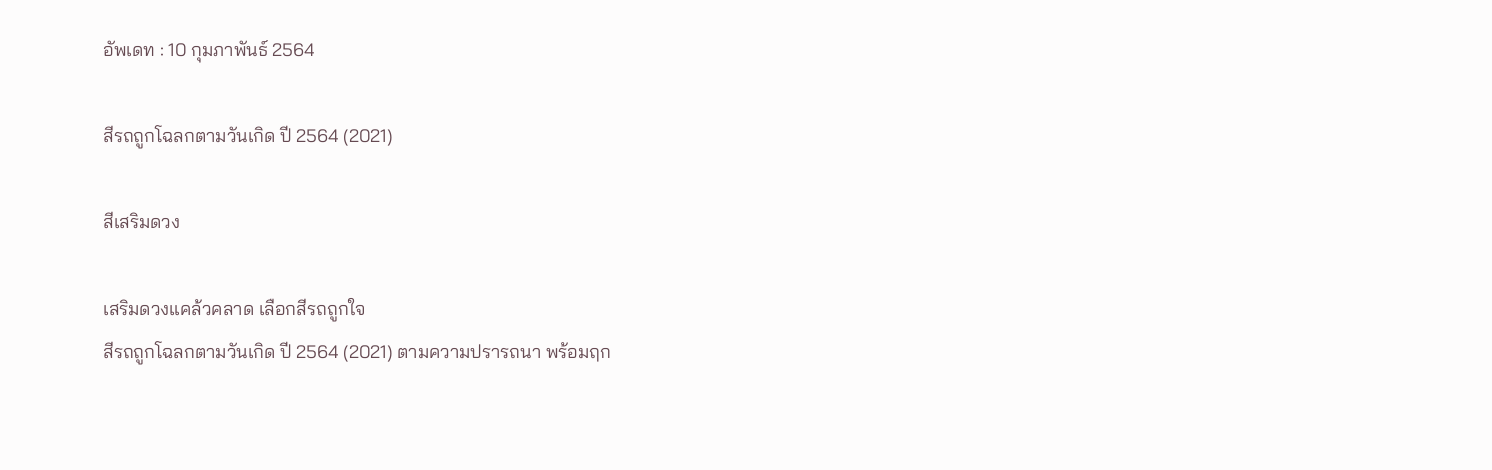อัพเดท : 10 กุมภาพันธ์ 2564

สีรถถูกโฉลกตามวันเกิด ปี 2564 (2021)

สีเสริมดวง

เสริมดวงแคล้วคลาด เลือกสีรถถูกใจ
สีรถถูกโฉลกตามวันเกิด ปี 2564 (2021) ตามความปรารถนา พร้อมฤก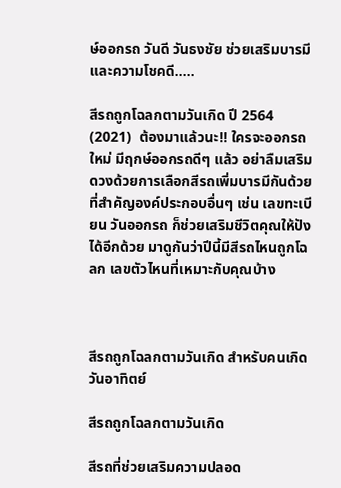ษ์ออกรถ วันดี วันธงชัย ช่วยเสริมบารมี และความโชคดี…..

สีรถถูกโฉลกตามวันเกิด ปี 2564 (2021)  ต้องมาแล้วนะ!! ใครจะออกรถใหม่ มีฤกษ์ออกรถดีๆ แล้ว อย่าลืมเสริมดวงด้วยการเลือกสีรถเพิ่มบารมีกันด้วย ที่สำคัญองค์ประกอบอื่นๆ เช่น เลขทะเบียน วันออกรถ ก็ช่วยเสริมชีวิตคุณให้ปังได้อีกด้วย มาดูกันว่าปีนี้มีสีรถไหนถูกโฉลก เลขตัวไหนที่เหมาะกับคุณบ้าง



สีรถถูกโฉลกตามวันเกิด สำหรับคนเกิดวันอาทิตย์

สีรถถูกโฉลกตามวันเกิด

สีรถที่ช่วยเสริมความปลอด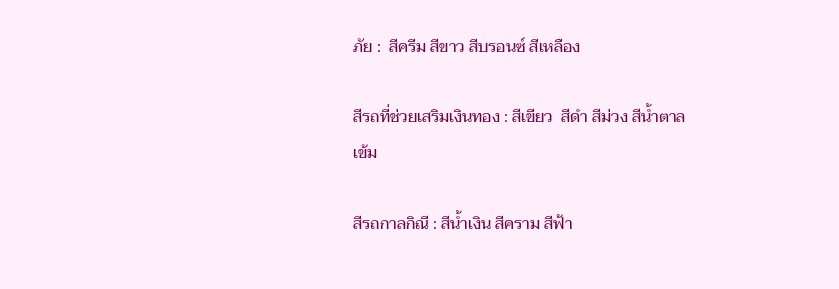ภัย :  สีครีม สีขาว สีบรอนซ์ สีเหลือง

สีรถที่ช่วยเสริมเงินทอง : สีเขียว  สีดำ สีม่วง สีน้ำตาลเข้ม

สีรถกาลกิณี : สีน้ำเงิน สีคราม สีฟ้า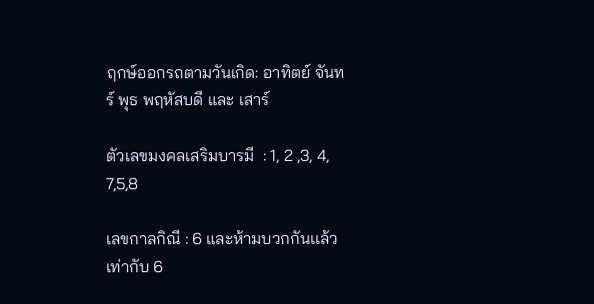ฤกษ์ออกรถตามวันเกิด: อาทิตย์ จันทร์ พุธ พฤหัสบดี และ เสาร์

ตัวเลขมงคลเสริมบารมี  : 1, 2 ,3, 4, 7,5,8

เลขกาลกิณี : 6 และห้ามบวกกันเเล้วเท่ากับ 6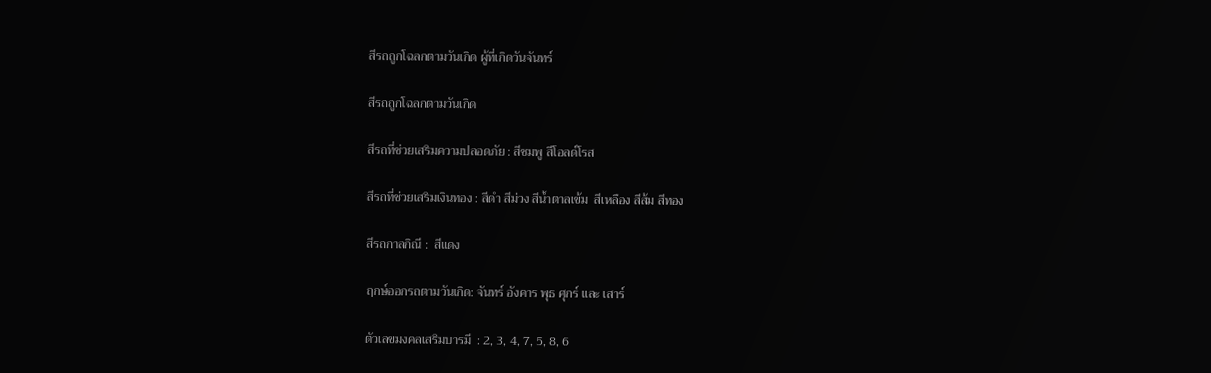สีรถถูกโฉลกตามวันเกิด ผู้ที่เกิดวันจันทร์

สีรถถูกโฉลกตามวันเกิด

สีรถที่ช่วยเสริมความปลอดภัย : สีชมพู สีโอลด์โรส

สีรถที่ช่วยเสริมเงินทอง : สีดำ สีม่วง สีน้ำตาลเข้ม  สีเหลือง สีส้ม สีทอง

สีรถกาลกิณี :  สีแดง

ฤกษ์ออกรถตามวันเกิด: จันทร์ อังคาร พุธ ศุกร์ และ เสาร์

ตัวเลขมงคลเสริมบารมี  : 2, 3, 4, 7, 5, 8, 6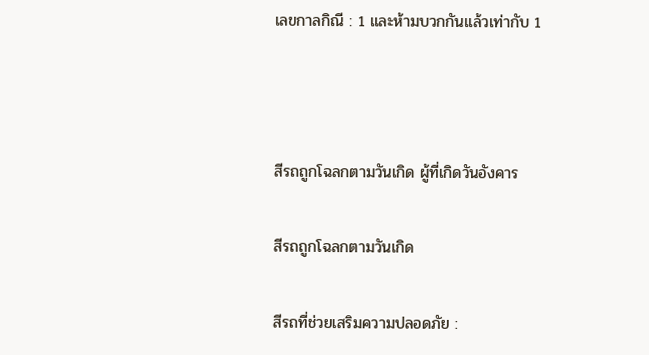เลขกาลกิณี : 1 และห้ามบวกกันเเล้วเท่ากับ 1



สีรถถูกโฉลกตามวันเกิด ผู้ที่เกิดวันอังคาร

สีรถถูกโฉลกตามวันเกิด

สีรถที่ช่วยเสริมความปลอดภัย :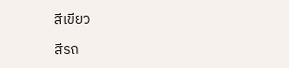สีเขียว

สีรถ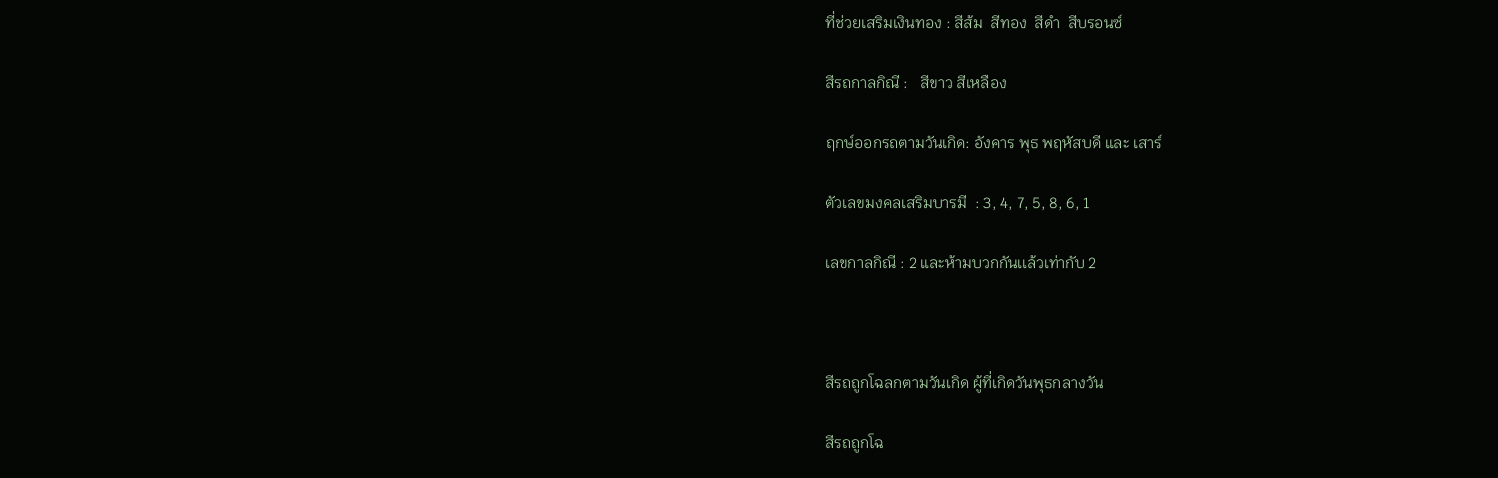ที่ช่วยเสริมเงินทอง : สีส้ม  สีทอง  สีดำ  สีบรอนซ์

สีรถกาลกิณี :   สีขาว สีเหลือง

ฤกษ์ออกรถตามวันเกิด: อังคาร พุธ พฤหัสบดี และ เสาร์

ตัวเลขมงคลเสริมบารมี  : 3, 4, 7, 5, 8, 6, 1

เลขกาลกิณี : 2 และห้ามบวกกันเเล้วเท่ากับ 2



สีรถถูกโฉลกตามวันเกิด ผู้ที่เกิดวันพุธกลางวัน

สีรถถูกโฉ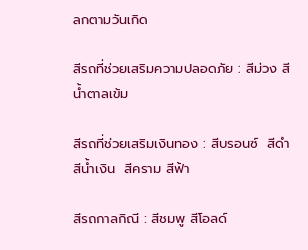ลกตามวันเกิด

สีรถที่ช่วยเสริมความปลอดภัย : สีม่วง สีน้ำตาลเข้ม

สีรถที่ช่วยเสริมเงินทอง : สีบรอนซ์  สีดำ  สีน้ำเงิน  สีคราม สีฟ้า

สีรถกาลกิณี : สีชมพู สีโอลด์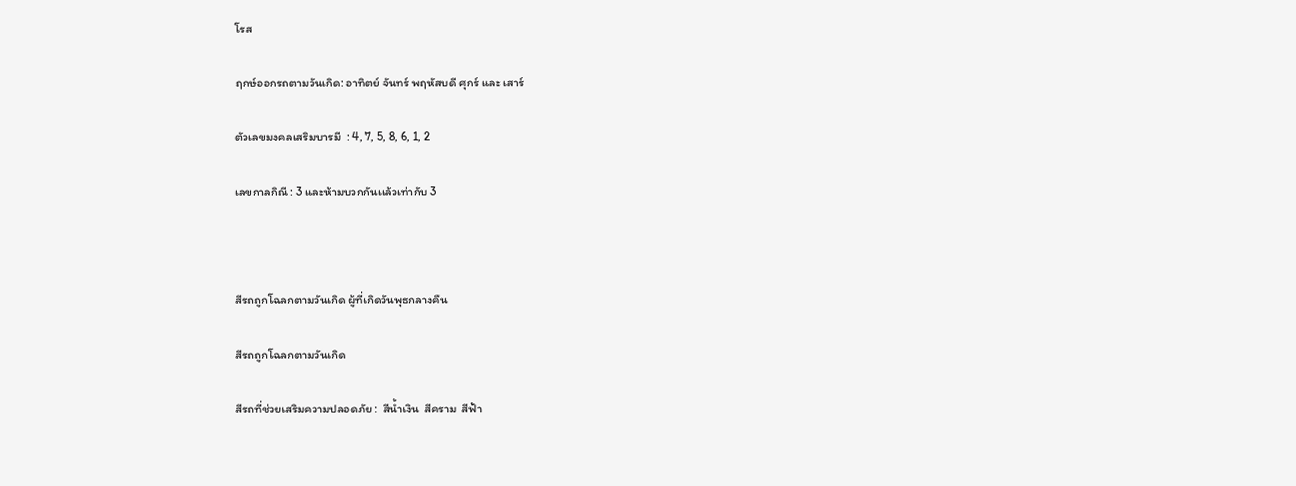โรส

ฤกษ์ออกรถตามวันเกิด: อาทิตย์ จันทร์ พฤหัสบดี ศุกร์ และ เสาร์

ตัวเลขมงคลเสริมบารมี  : 4, 7, 5, 8, 6, 1, 2

เลขกาลกิณี : 3 และห้ามบวกกันเเล้วเท่ากับ 3



สีรถถูกโฉลกตามวันเกิด ผู้ที่เกิดวันพุธกลางคืน

สีรถถูกโฉลกตามวันเกิด

สีรถที่ช่วยเสริมความปลอดภัย :  สีน้ำเงิน  สีคราม  สีฟ้า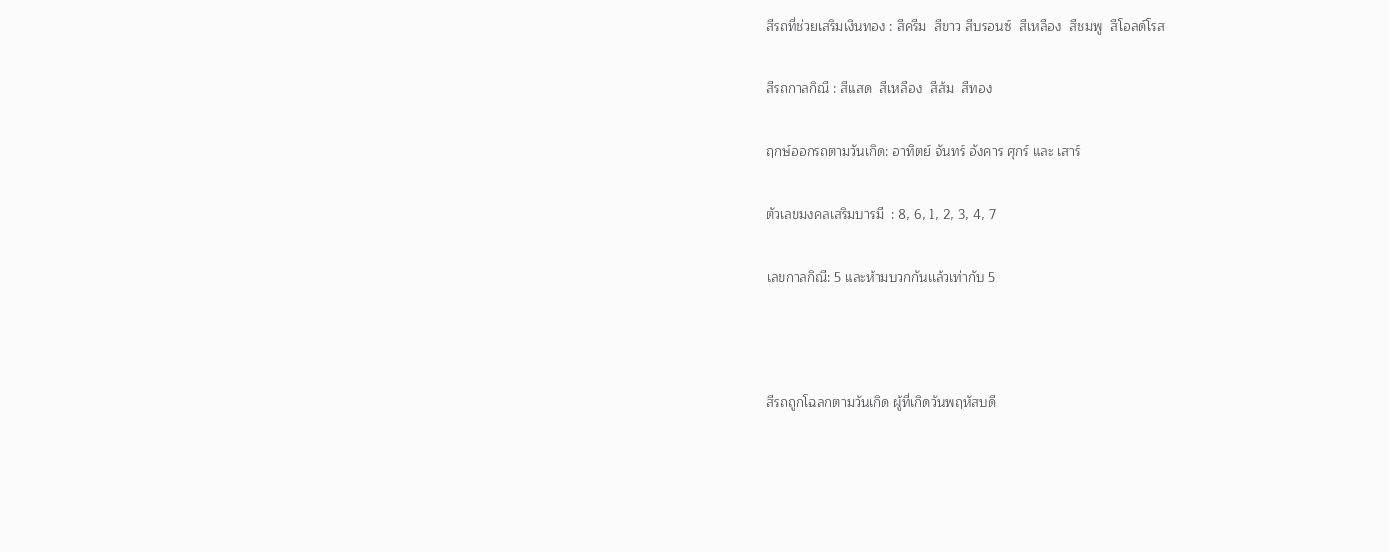สีรถที่ช่วยเสริมเงินทอง : สีครีม  สีขาว สีบรอนซ์  สีเหลือง  สีชมพู  สีโอลด์โรส

สีรถกาลกิณี : สีแสด  สีเหลือง  สีส้ม  สีทอง

ฤกษ์ออกรถตามวันเกิด: อาทิตย์ จันทร์ อังคาร ศุกร์ และ เสาร์

ตัวเลขมงคลเสริมบารมี  : 8, 6, 1, 2, 3, 4, 7

เลขกาลกิณี: 5 และห้ามบวกกันเเล้วเท่ากับ 5



สีรถถูกโฉลกตามวันเกิด ผู้ที่เกิดวันพฤหัสบดี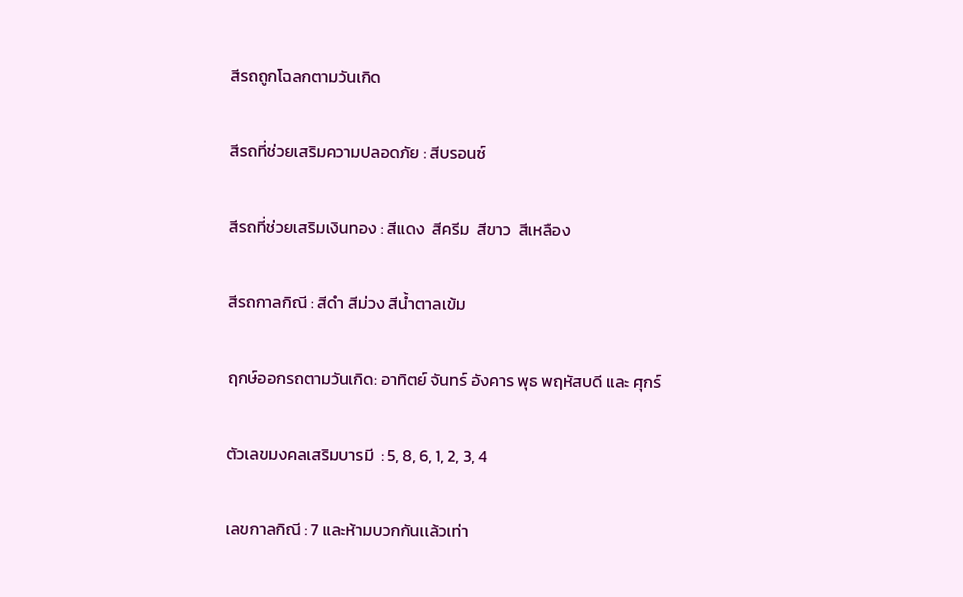สีรถถูกโฉลกตามวันเกิด

สีรถที่ช่วยเสริมความปลอดภัย : สีบรอนซ์

สีรถที่ช่วยเสริมเงินทอง : สีแดง  สีครีม  สีขาว  สีเหลือง

สีรถกาลกิณี : สีดำ สีม่วง สีน้ำตาลเข้ม

ฤกษ์ออกรถตามวันเกิด: อาทิตย์ จันทร์ อังคาร พุธ พฤหัสบดี และ ศุกร์

ตัวเลขมงคลเสริมบารมี  : 5, 8, 6, 1, 2, 3, 4

เลขกาลกิณี : 7 และห้ามบวกกันเเล้วเท่า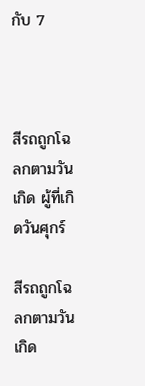กับ 7



สีรถถูกโฉลกตามวันเกิด ผู้ที่เกิดวันศุกร์

สีรถถูกโฉลกตามวันเกิด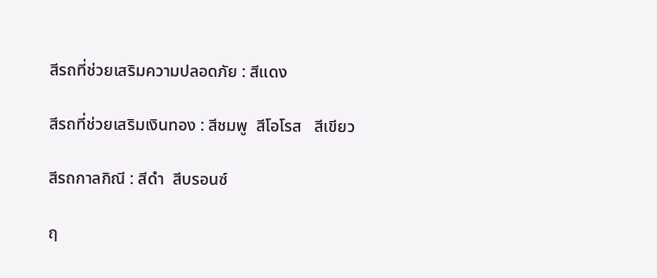สีรถที่ช่วยเสริมความปลอดภัย : สีแดง

สีรถที่ช่วยเสริมเงินทอง : สีชมพู  สีโอโรส   สีเขียว

สีรถกาลกิณี : สีดำ  สีบรอนซ์

ฤ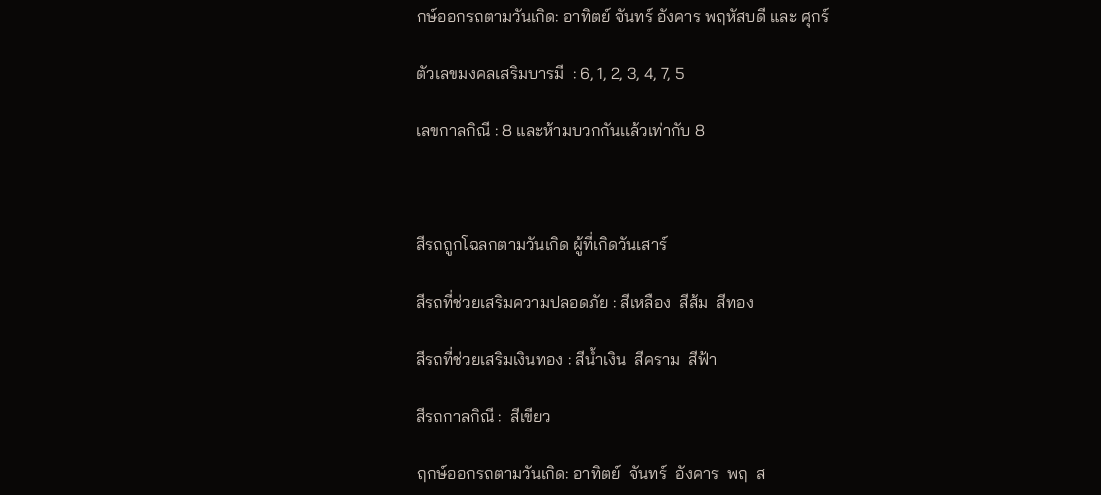กษ์ออกรถตามวันเกิด: อาทิตย์ จันทร์ อังคาร พฤหัสบดี และ ศุกร์

ตัวเลขมงคลเสริมบารมี  : 6, 1, 2, 3, 4, 7, 5

เลขกาลกิณี : 8 และห้ามบวกกันเเล้วเท่ากับ 8



สีรถถูกโฉลกตามวันเกิด ผู้ที่เกิดวันเสาร์

สีรถที่ช่วยเสริมความปลอดภัย : สีเหลือง  สีส้ม  สีทอง

สีรถที่ช่วยเสริมเงินทอง : สีน้ำเงิน  สีคราม  สีฟ้า

สีรถกาลกิณี :  สีเขียว

ฤกษ์ออกรถตามวันเกิด: อาทิตย์  จันทร์  อังคาร  พฤ  ส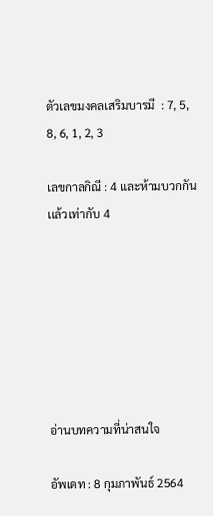ตัวเลขมงคลเสริมบารมี  : 7, 5, 8, 6, 1, 2, 3

เลขกาลกิณี : 4 และห้ามบวกกันเเล้วเท่ากับ 4







อ่านบทความที่น่าสนใจ

อัพเดท : 8 กุมภาพันธ์ 2564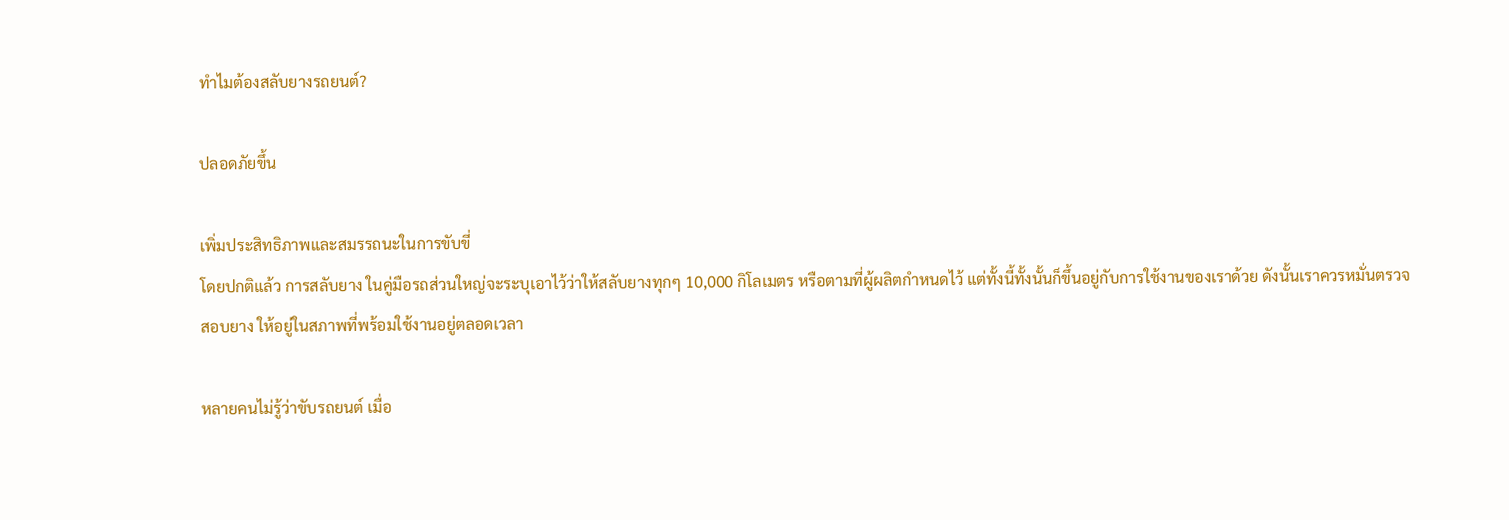ทำไมต้องสลับยางรถยนต์?

ปลอดภัยขึ้น

เพิ่มประสิทธิภาพและสมรรถนะในการขับขี่
โดยปกติแล้ว การสลับยาง ในคู่มือรถส่วนใหญ่จะระบุเอาไว้ว่าให้สลับยางทุกๆ 10,000 กิโลเมตร หรือตามที่ผู้ผลิตกำหนดไว้ แต่ทั้งนี้ทั้งนั้นก็ขึ้นอยู่กับการใช้งานของเราด้วย ดังนั้นเราควรหมั่นตรวจสอบยาง ให้อยู่ในสภาพที่พร้อมใช้งานอยู่ตลอดเวลา

หลายคนไม่รู้ว่าขับรถยนต์ เมื่อ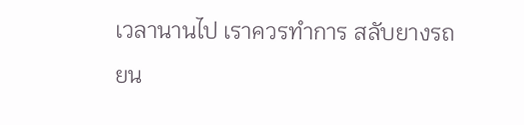เวลานานไป เราควรทำการ สลับยางรถยน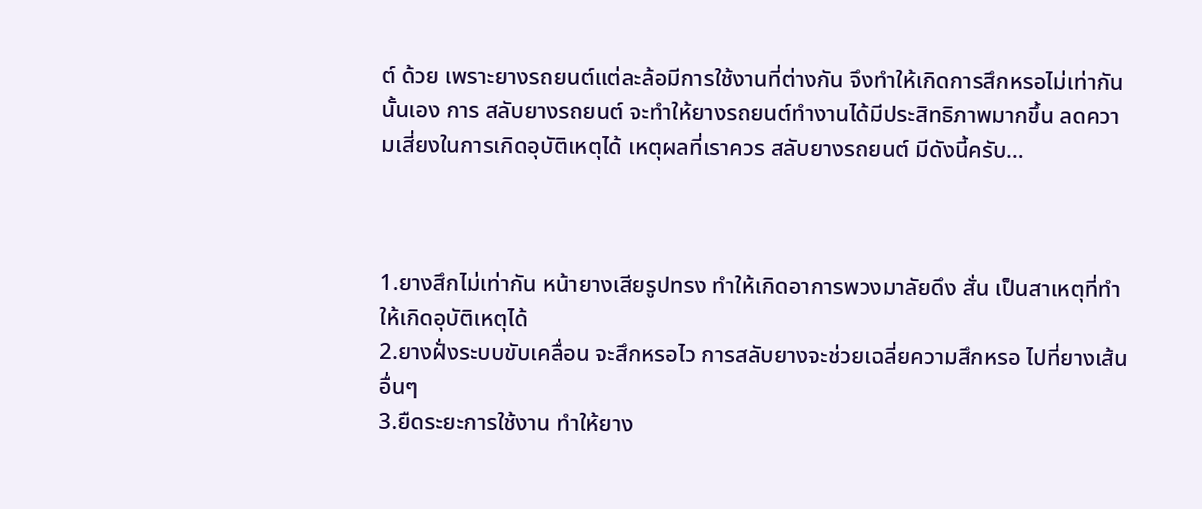ต์ ด้วย เพราะยางรถยนต์แต่ละล้อมีการใช้งานที่ต่างกัน จึงทำให้เกิดการสึกหรอไม่เท่ากันนั้นเอง การ สลับยางรถยนต์ จะทำให้ยางรถยนต์ทำงานได้มีประสิทธิภาพมากขึ้น ลดความเสี่ยงในการเกิดอุบัติเหตุได้ เหตุผลที่เราควร สลับยางรถยนต์ มีดังนี้ครับ…



1.ยางสึกไม่เท่ากัน หน้ายางเสียรูปทรง ทำให้เกิดอาการพวงมาลัยดึง สั่น เป็นสาเหตุที่ทำให้เกิดอุบัติเหตุได้
2.ยางฝั่งระบบขับเคลื่อน จะสึกหรอไว การสลับยางจะช่วยเฉลี่ยความสึกหรอ ไปที่ยางเส้นอื่นๆ
3.ยืดระยะการใช้งาน ทำให้ยาง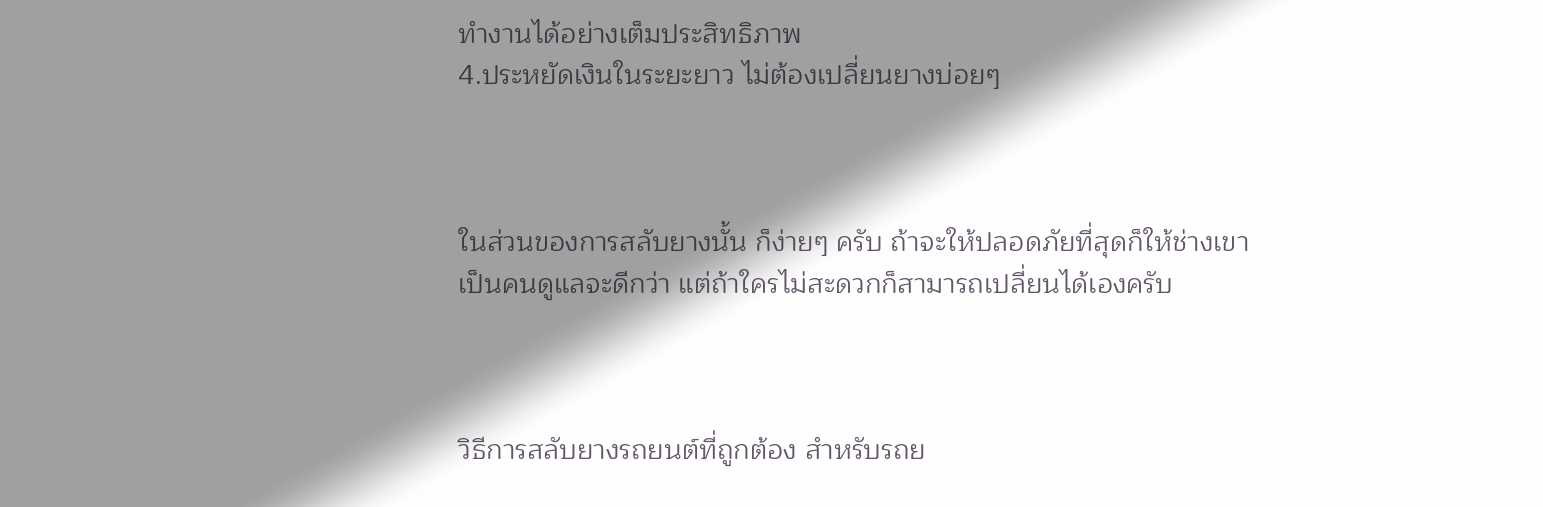ทำงานได้อย่างเต็มประสิทธิภาพ
4.ประหยัดเงินในระยะยาว ไม่ต้องเปลี่ยนยางบ่อยๆ



ในส่วนของการสลับยางนั้น ก็ง่ายๆ ครับ ถ้าจะให้ปลอดภัยที่สุดก็ให้ช่างเขาเป็นคนดูแลจะดีกว่า แต่ถ้าใครไม่สะดวกก็สามารถเปลี่ยนได้เองครับ



วิธีการสลับยางรถยนต์ที่ถูกต้อง สำหรับรถย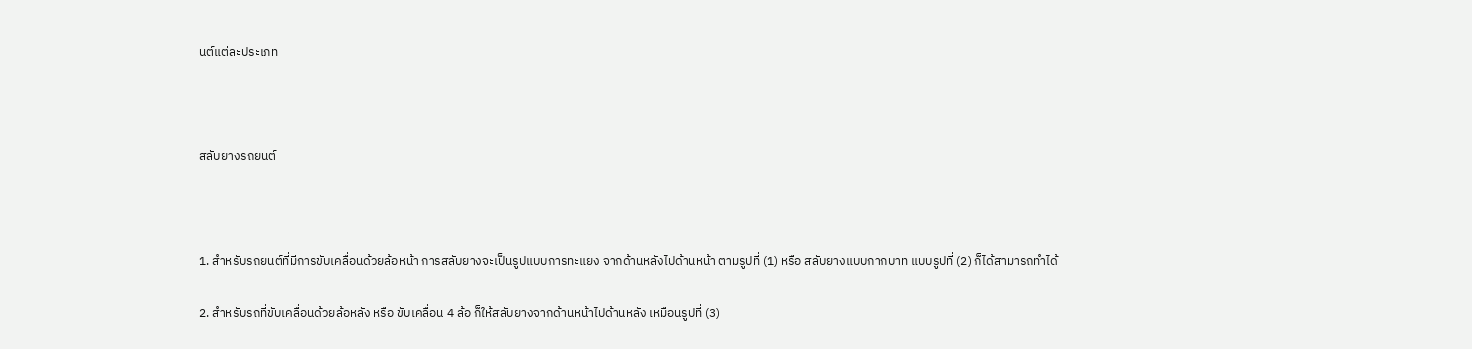นต์แต่ละประเภท



สลับยางรถยนต์



1. สำหรับรถยนต์ที่มีการขับเคลื่อนด้วยล้อหน้า การสลับยางจะเป็นรูปแบบการทะแยง จากด้านหลังไปด้านหน้า ตามรูปที่ (1) หรือ สลับยางแบบกากบาท แบบรูปที่ (2) ก็ได้สามารถทำได้

2. สำหรับรถที่ขับเคลื่อนด้วยล้อหลัง หรือ ขับเคลื่อน 4 ล้อ ก็ให้สลับยางจากด้านหน้าไปด้านหลัง เหมือนรูปที่ (3)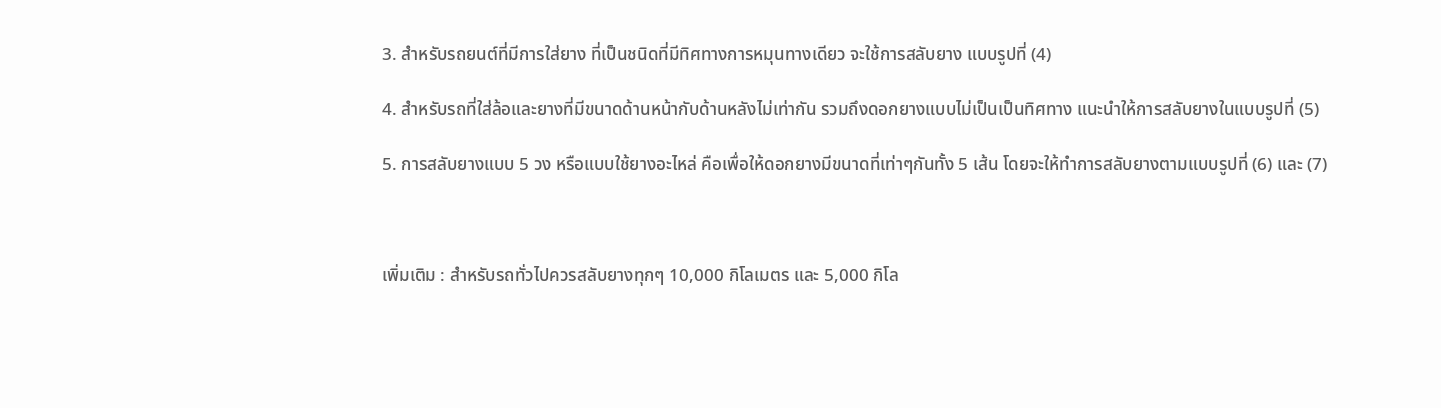3. สำหรับรถยนต์ที่มีการใส่ยาง ที่เป็นชนิดที่มีทิศทางการหมุนทางเดียว จะใช้การสลับยาง แบบรูปที่ (4)

4. สำหรับรถที่ใส่ล้อและยางที่มีขนาดด้านหน้ากับด้านหลังไม่เท่ากัน รวมถึงดอกยางแบบไม่เป็นเป็นทิศทาง แนะนำให้การสลับยางในแบบรูปที่ (5)

5. การสลับยางแบบ 5 วง หรือแบบใช้ยางอะไหล่ คือเพื่อให้ดอกยางมีขนาดที่เท่าๆกันทั้ง 5 เส้น โดยจะให้ทำการสลับยางตามแบบรูปที่ (6) และ (7)



เพิ่มเติม : สำหรับรถทั่วไปควรสลับยางทุกๆ 10,000 กิโลเมตร และ 5,000 กิโล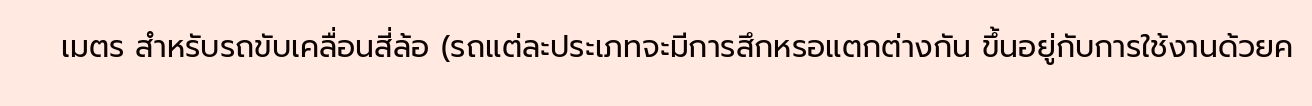เมตร สำหรับรถขับเคลื่อนสี่ล้อ (รถแต่ละประเภทจะมีการสึกหรอแตกต่างกัน ขึ้นอยู่กับการใช้งานด้วยค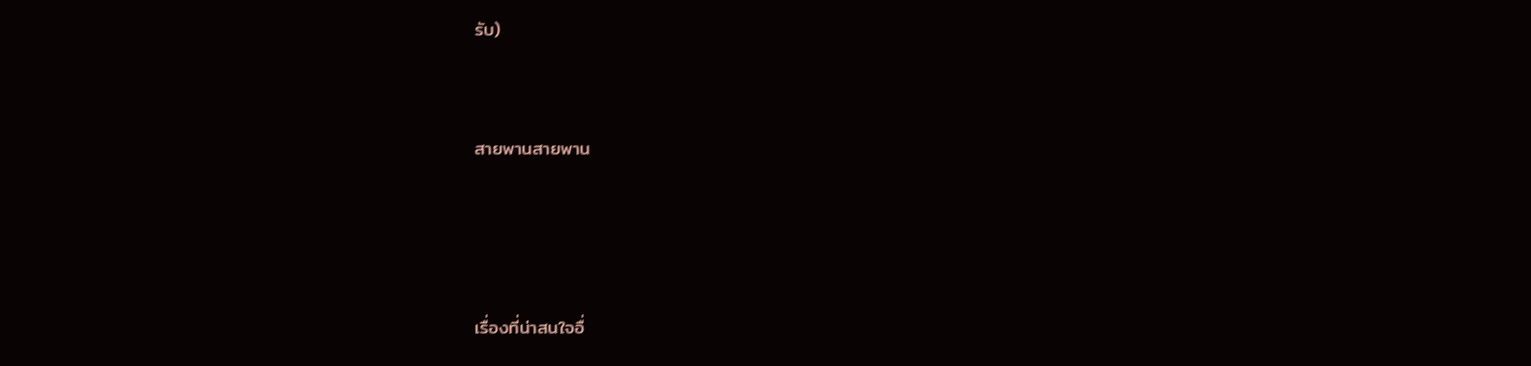รับ)



สายพานสายพาน





เรื่องที่น่าสนใจอื่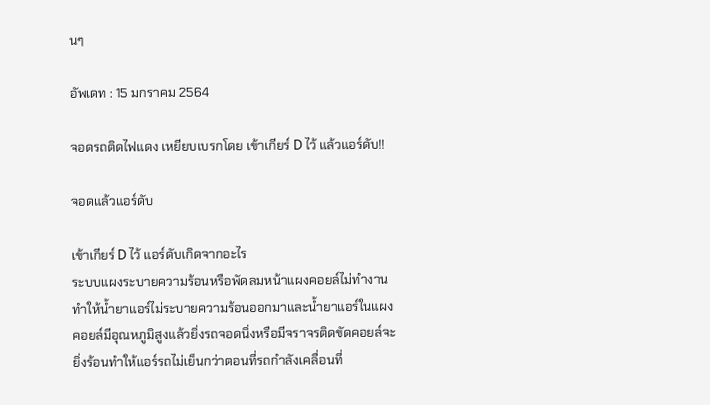นๆ

อัพเดท : 15 มกราคม 2564

จอดรถติดไฟแดง เหยียบเบรกโดย เข้าเกียร์ D ไว้ แล้วแอร์ดับ!!

จอดแล้วแอร์ดับ

เข้าเกียร์ D ไว้ แอร์ดับเกิดจากอะไร
ระบบแผงระบายความร้อนหรือพัดลมหน้าแผงคอยล์ไม่ทำงาน ทำให้น้ำยาแอร์ไม่ระบายความร้อนออกมาและน้ำยาแอร์ในแผงคอยล์มีอุณหภูมิสูงแล้วยิ่งรถจอดนิ่งหรือมีจราจรติดขัดคอยล์จะยิ่งร้อนทำให้แอร์รถไม่เย็นกว่าตอนที่รถกำลังเคลื่อนที่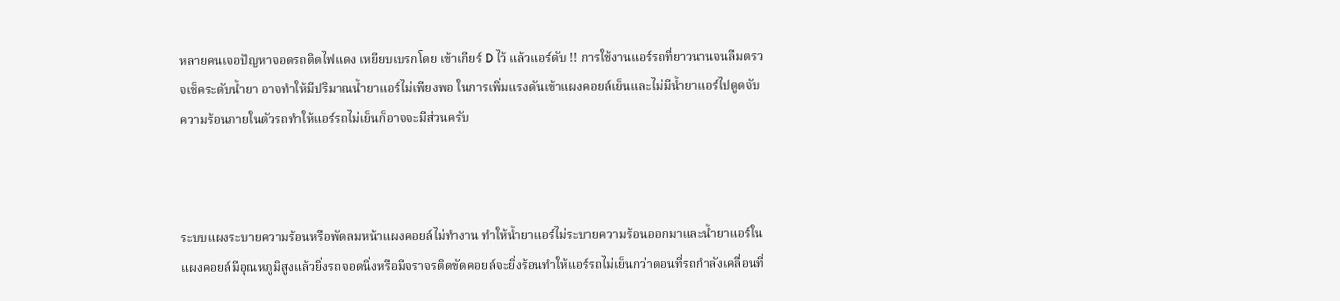หลายคนเจอปัญหาจอดรถติดไฟแดง เหยียบเบรกโดย เข้าเกียร์ D ไว้ แล้วแอร์ดับ !! การใช้งานแอร์รถที่ยาวนานจนลืมตรวจเช็คระดับน้ำยา อาจทำให้มีปริมาณน้ำยาแอร์ไม่เพียงพอ ในการเพิ่มแรงดันเข้าแผงคอยล์เย็นและไม่มีน้ำยาแอร์ไปดูดจับความร้อนภายในตัวรถทำให้แอร์รถไม่เย็นก็อาจจะมีส่วนครับ



ระบบแผงระบายความร้อนหรือพัดลมหน้าแผงคอยล์ไม่ทำงาน ทำให้น้ำยาแอร์ไม่ระบายความร้อนออกมาและน้ำยาแอร์ในแผงคอยล์มีอุณหภูมิสูงแล้วยิ่งรถจอดนิ่งหรือมีจราจรติดขัดคอยล์จะยิ่งร้อนทำให้แอร์รถไม่เย็นกว่าตอนที่รถกำลังเคลื่อนที่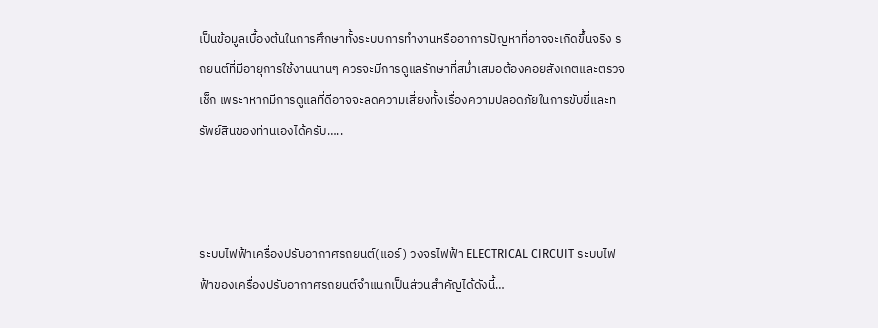เป็นข้อมูลเบื้องต้นในการศึกษาทั้งระบบการทำงานหรืออาการปัญหาที่อาจจะเกิดขึ้นจริง รถยนต์ที่มีอายุการใช้งานนานๆ ควรจะมีการดูแลรักษาที่สม่ำเสมอต้องคอยสังเกตและตรวจเช็ก เพระาหากมีการดูแลที่ดีอาจจะลดความเสี่ยงทั้งเรื่องความปลอดภัยในการขับขี่และทรัพย์สินของท่านเองได้ครับ…..



ระบบไฟฟ้าเครื่องปรับอากาศรถยนต์(แอร์) วงจรไฟฟ้า ELECTRICAL CIRCUIT ระบบไฟฟ้าของเครื่องปรับอากาศรถยนต์จำแนกเป็นส่วนสำคัญได้ดังนี้…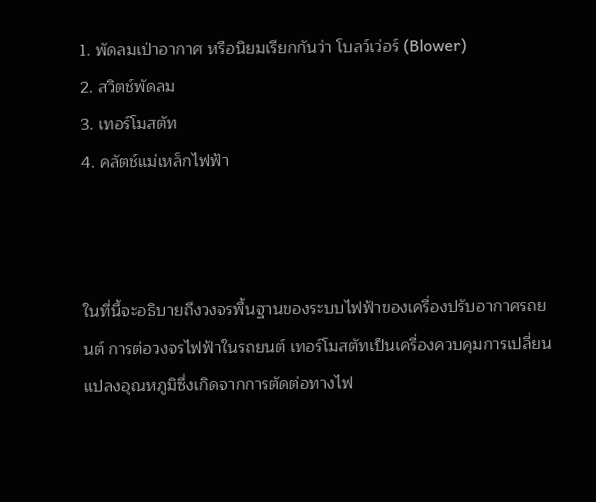1. พัดลมเป่าอากาศ หรือนิยมเรียกกันว่า โบลว์เว่อร์ (Blower)
2. สวิตช์พัดลม
3. เทอร์โมสตัท
4. คลัตช์แม่เหล็กไฟฟ้า



ในที่นี้จะอธิบายถึงวงจรพื้นฐานของระบบไฟฟ้าของเครื่องปรับอากาศรถยนต์ การต่อวงจรไฟฟ้าในรถยนต์ เทอร์โมสตัทเป็นเครื่องควบคุมการเปลี่ยนแปลงอุณหภูมิซึ่งเกิดจากการตัดต่อทางไฟ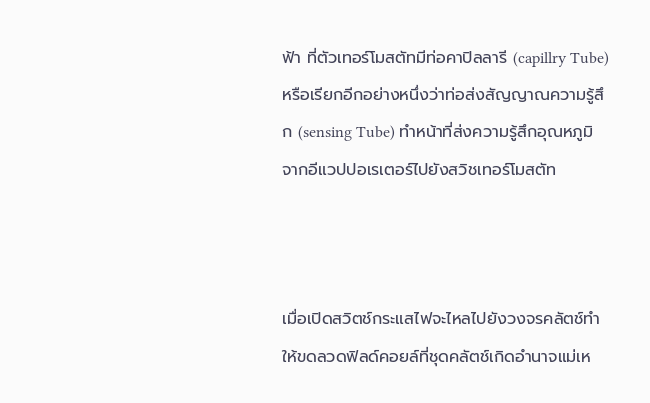ฟ้า ที่ตัวเทอร์โมสตัทมีท่อคาปิลลารี (capillry Tube) หรือเรียกอีกอย่างหนึ่งว่าท่อส่งสัญญาณความรู้สึก (sensing Tube) ทำหน้าที่ส่งความรู้สึกอุณหภูมิจากอีแวปปอเรเตอร์ไปยังสวิชเทอร์โมสตัท



เมื่อเปิดสวิตช์กระแสไฟจะไหลไปยังวงจรคลัตช์ทำให้ขดลวดฟิลด์คอยล์ที่ชุดคลัตช์เกิดอำนาจแม่เห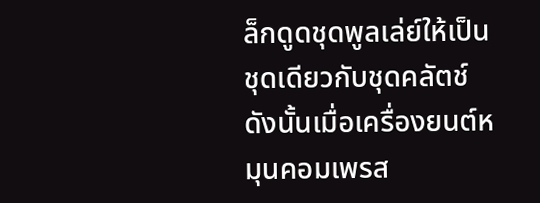ล็กดูดชุดพูลเล่ย์ให้เป็นชุดเดียวกับชุดคลัตช์ ดังนั้นเมื่อเครื่องยนต์หมุนคอมเพรส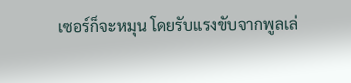เซอร์ก็จะหมุน โดยรับแรงขับจากพูลเล่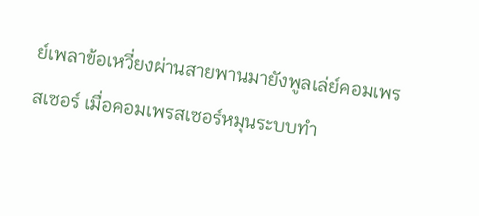ย์เพลาข้อเหวี่ยงผ่านสายพานมายังพูลเล่ย์คอมเพรสเซอร์ เมื่อคอมเพรสเซอร์หมุนระบบทำ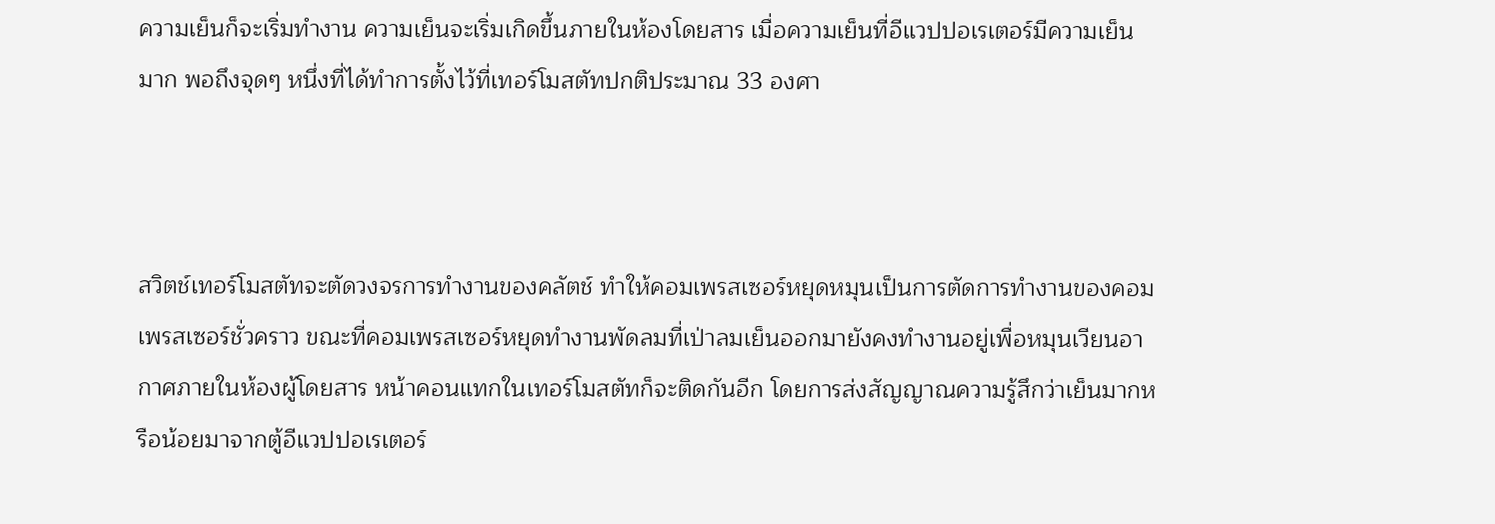ความเย็นก็จะเริ่มทำงาน ความเย็นจะเริ่มเกิดขึ้นภายในห้องโดยสาร เมื่อความเย็นที่อีแวปปอเรเตอร์มีความเย็นมาก พอถึงจุดๆ หนึ่งที่ได้ทำการตั้งไว้ที่เทอร์โมสตัทปกติประมาณ 33 องศา



สวิตช์เทอร์โมสตัทจะตัดวงจรการทำงานของคลัตช์ ทำให้คอมเพรสเซอร์หยุดหมุนเป็นการตัดการทำงานของคอมเพรสเซอร์ชั่วคราว ขณะที่คอมเพรสเซอร์หยุดทำงานพัดลมที่เป่าลมเย็นออกมายังคงทำงานอยู่เพื่อหมุนเวียนอากาศภายในห้องผู้โดยสาร หน้าคอนแทกในเทอร์โมสตัทก็จะติดกันอีก โดยการส่งสัญญาณความรู้สึกว่าเย็นมากหรือน้อยมาจากตู้อีแวปปอเรเตอร์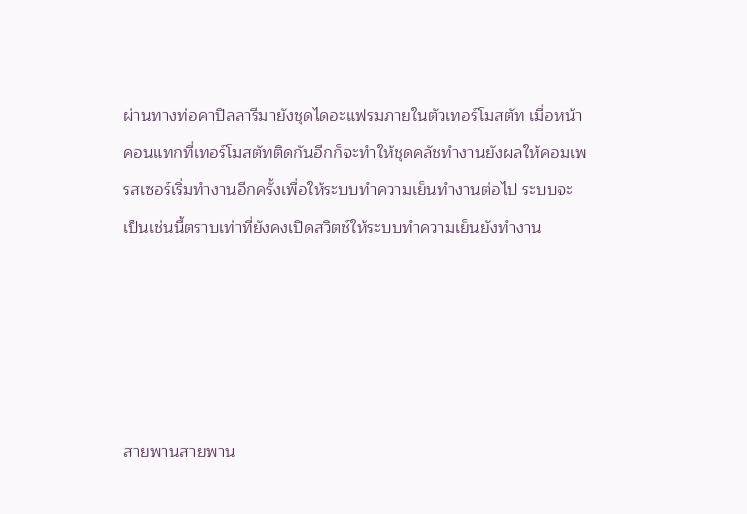ผ่านทางท่อคาปิลลารีมายังชุดไดอะแฟรมภายในตัวเทอร์โมสตัท เมื่อหน้าคอนแทกที่เทอร์โมสตัทติดกันอีกก็จะทำให้ชุดคลัชทำงานยังผลให้คอมเพรสเซอร์เริ่มทำงานอีกครั้งเพื่อให้ระบบทำความเย็นทำงานต่อไป ระบบจะเป็นเช่นนี้ตราบเท่าที่ยังคงเปิดสวิตช์ให้ระบบทำความเย็นยังทำงาน





สายพานสายพาน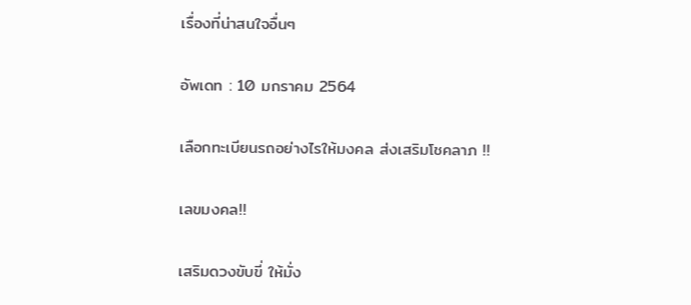เรื่องที่น่าสนใจอื่นๆ

อัพเดท : 10 มกราคม 2564

เลือกทะเบียนรถอย่างไรให้มงคล ส่งเสริมโชคลาภ !!

เลขมงคล!!

เสริมดวงขับขี่ ให้มั่ง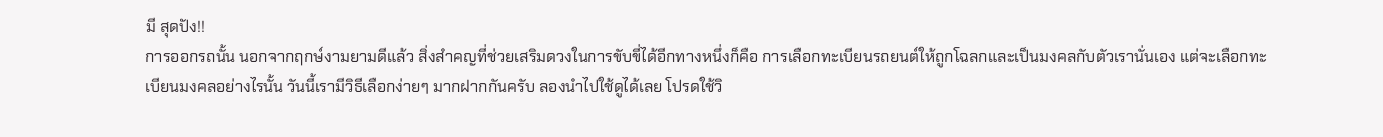มี สุดปัง!!
การออกรถนั้น นอกจากฤกษ์งามยามดีแล้ว สิ่งสำคญที่ช่วยเสริมดวงในการขับขี่ได้อีกทางหนึ่งก็คือ การเลือกทะเบียนรถยนต์ให้ถูกโฉลกและเป็นมงคลกับตัวเรานั่นเอง แต่จะเลือกทะเบียนมงคลอย่างไรนั้น วันนี้เรามีวิธีเลือกง่ายๆ มากฝากกันครับ ลองนำไปใช้ดูได้เลย โปรดใช้วิ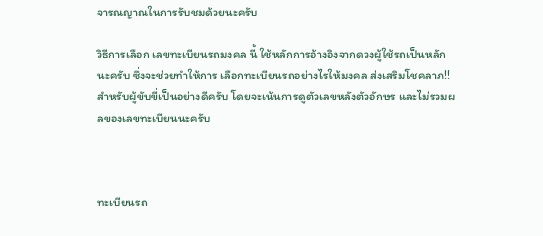จารณญาณในการรับชมด้วยนะครับ

วิธีการเลือก เลขทะเบียนรถมงคล นี้ ใช้หลักการอ้างอิงจากดวงผู้ใช้รถเป็นหลักนะครับ ซึ่งจะช่วยทำให้การ เลือกทะเบียนรถอย่างไรให้มงคล ส่งเสริมโชคลาภ!! สำหรับผู้ขับขี่เป็นอย่างดีครับ โดยจะเน้นการดูตัวเลขหลังตัวอักษร และไม่รวมผลของเลขทะเบียนนะครับ



ทะเบียนรถ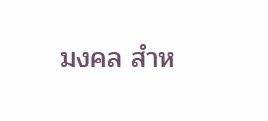มงคล สำห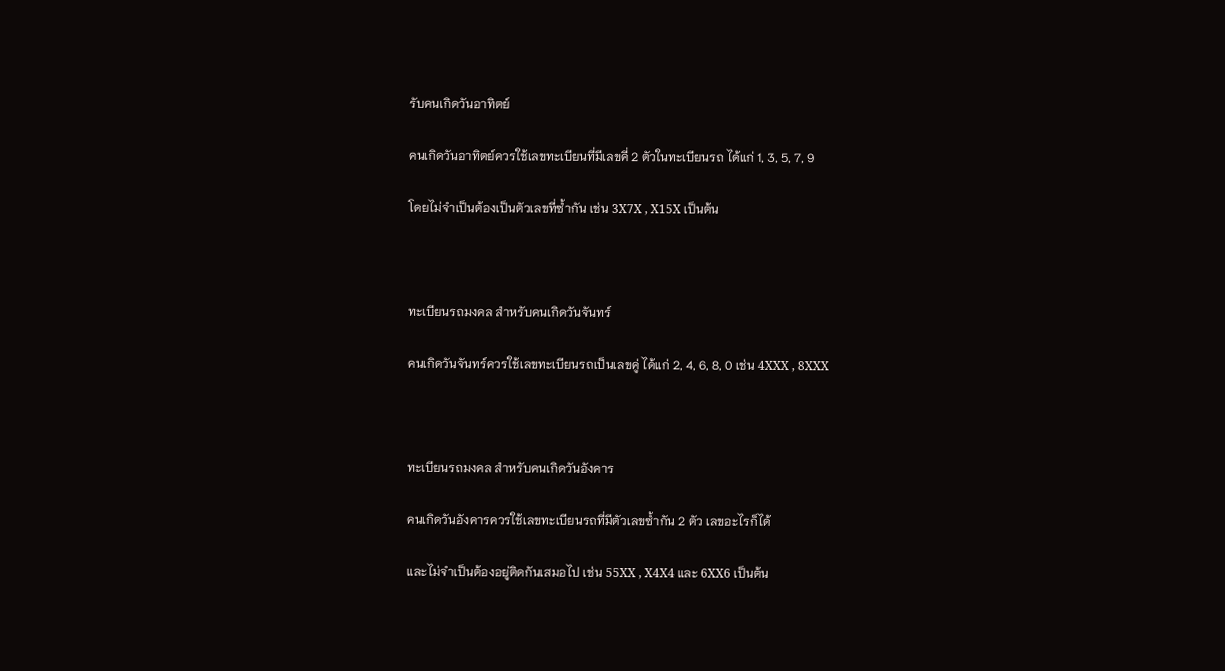รับคนเกิดวันอาทิตย์

คนเกิดวันอาทิตย์ควรใช้เลขทะเบียนที่มีเลขคี่ 2 ตัวในทะเบียนรถ ได้แก่ 1, 3, 5, 7, 9

โดยไม่จำเป็นต้องเป็นตัวเลขที่ซ้ำกัน เช่น 3X7X , X15X เป็นต้น



ทะเบียนรถมงคล สำหรับคนเกิดวันจันทร์

คนเกิดวันจันทร์ควรใช้เลขทะเบียนรถเป็นเลขคู่ ได้แก่ 2, 4, 6, 8, 0 เช่น 4XXX , 8XXX



ทะเบียนรถมงคล สำหรับคนเกิดวันอังคาร

คนเกิดวันอังคารควรใช้เลขทะเบียนรถที่มีตัวเลขซ้ำกัน 2 ตัว เลขอะไรก็ได้

และไม่จำเป็นต้องอยู่ติดกันเสมอไป เช่น 55XX , X4X4 และ 6XX6 เป็นต้น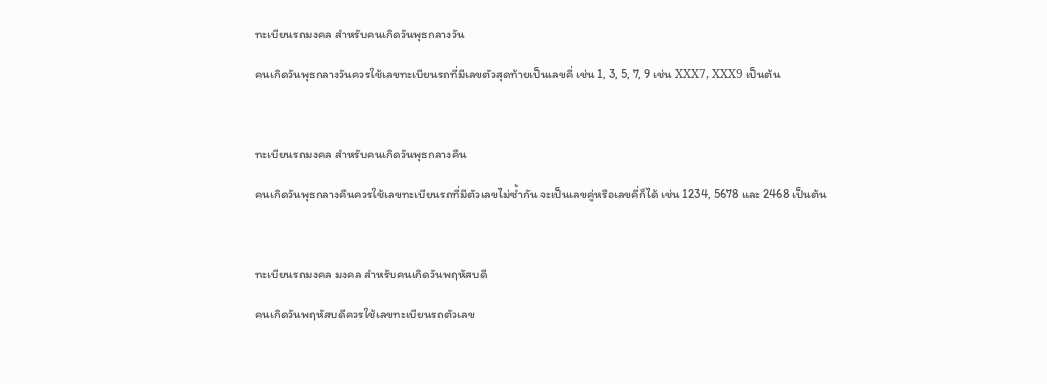ทะเบียนรถมงคล สำหรับคนเกิดวันพุธกลางวัน

คนเกิดวันพุธกลางวันควรใช้เลขทะเบียนรถที่มีเลขตัวสุดท้ายเป็นเลขคี่ เช่น 1, 3, 5, 7, 9 เช่น XXX7, XXX9 เป็นต้น



ทะเบียนรถมงคล สำหรับคนเกิดวันพุธกลางคืน

คนเกิดวันพุธกลางคืนควรใช้เลขทะเบียนรถที่มีตัวเลขไม่ซ้ำกัน จะเป็นเลขคู่หรือเลขคี่ก็ได้ เช่น 1234, 5678 และ 2468 เป็นต้น



ทะเบียนรถมงคล มงคล สำหรับคนเกิดวันพฤหัสบดี

คนเกิดวันพฤหัสบดีควรใช้เลขทะเบียนรถตัวเลข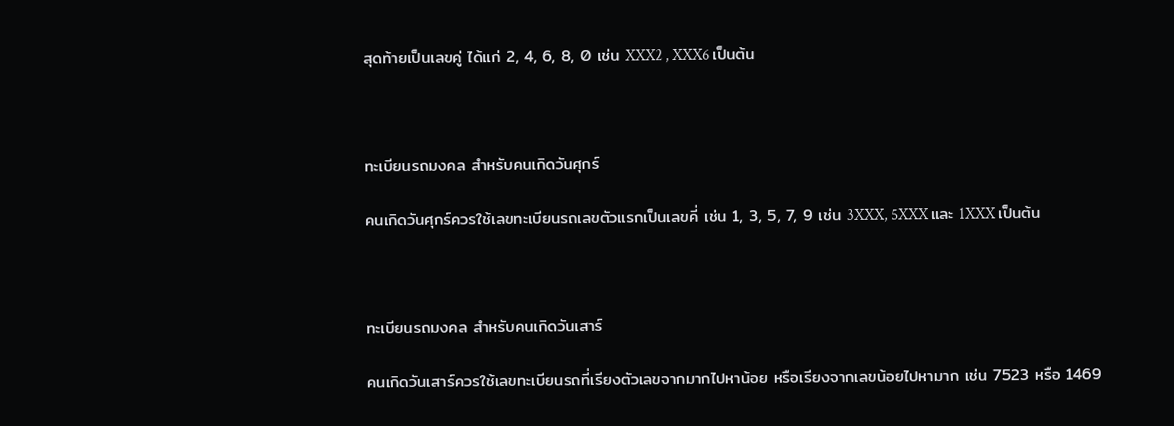สุดท้ายเป็นเลขคู่ ได้แก่ 2, 4, 6, 8, 0 เช่น XXX2 , XXX6 เป็นต้น



ทะเบียนรถมงคล สำหรับคนเกิดวันศุกร์

คนเกิดวันศุกร์ควรใช้เลขทะเบียนรถเลขตัวแรกเป็นเลขคี่ เช่น 1, 3, 5, 7, 9 เช่น 3XXX, 5XXX และ 1XXX เป็นต้น



ทะเบียนรถมงคล สำหรับคนเกิดวันเสาร์

คนเกิดวันเสาร์ควรใช้เลขทะเบียนรถที่เรียงตัวเลขจากมากไปหาน้อย หรือเรียงจากเลขน้อยไปหามาก เช่น 7523 หรือ 1469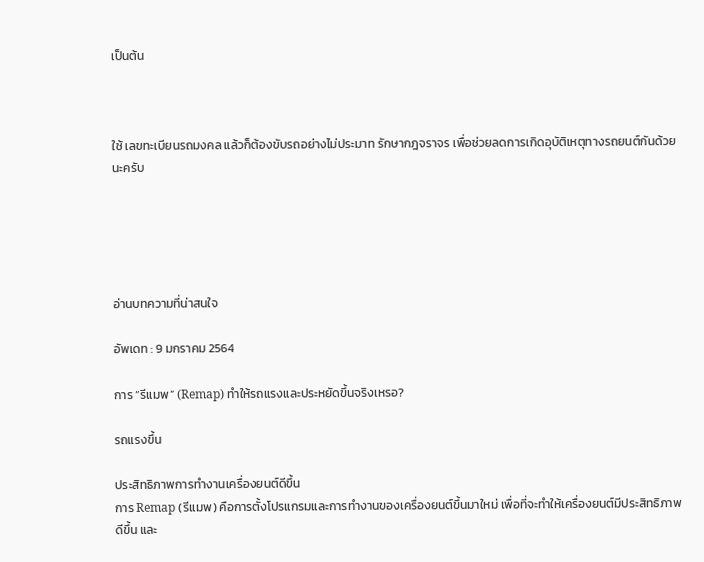เป็นต้น



ใช้ เลขทะเบียนรถมงคล แล้วก็ต้องขับรถอย่างไม่ประมาท รักษากฎจราจร เพื่อช่วยลดการเกิดอุบัติเหตุทางรถยนต์กันด้วยนะครับ





อ่านบทความที่น่าสนใจ

อัพเดท : 9 มกราคม 2564

การ “รีแมพ” (Remap) ทำให้รถแรงและประหยัดขึ้นจริงเหรอ?

รถแรงขึ้น

ประสิทธิภาพการทำงานเครื่องยนต์ดีขึ้น
การ Remap (รีแมพ) คือการตั้งโปรแกรมและการทำงานของเครื่องยนต์ขึ้นมาใหม่ เพื่อที่จะทำให้เครื่องยนต์มีประสิทธิภาพดีขึ้น และ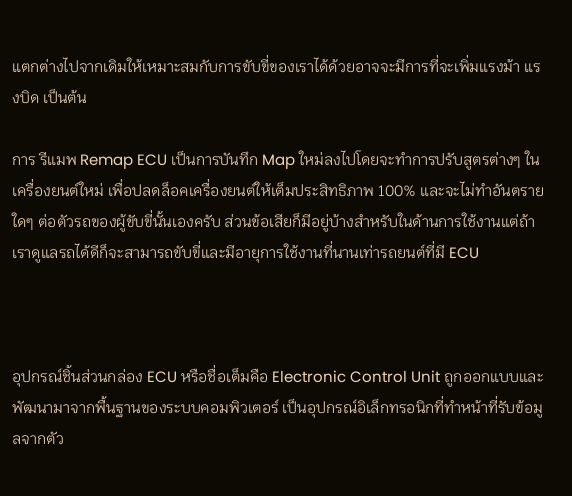แตกต่างไปจากเดิมให้เหมาะสมกับการขับขี่ของเราได้ด้วยอาจจะมีการที่จะเพิ่มแรงม้า แรงบิด เป็นต้น

การ รีแมพ Remap ECU เป็นการบันทึก Map ใหม่ลงไปโดยจะทำการปรับสูตรต่างๆ ในเครื่องยนต์ใหม่ เพื่อปลดล็อคเครื่องยนต์ให้เต็มประสิทธิภาพ 100% และจะไม่ทำอันตรายใดๆ ต่อตัวรถของผู้ขับขี่นั้นเองครับ ส่วนข้อเสียก็มีอยู่บ้างสำหรับในด้านการใช้งานแต่ถ้าเราดูแลรถได้ดีก็จะสามารถขับขี่และมีอายุการใช้งานที่นานเท่ารถยนต์ที่มี ECU



อุปกรณ์ชิ้นส่วนกล่อง ECU หรือชื่อเต็มคือ Electronic Control Unit ถูกออกแบบและพัฒนามาจากพื้นฐานของระบบคอมพิวเตอร์ เป็นอุปกรณ์อิเล็กทรอนิกที่ทำหน้าที่รับข้อมูลจากตัว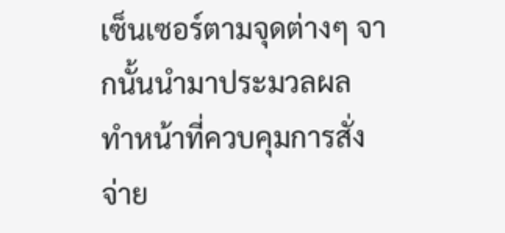เซ็นเซอร์ตามจุดต่างๆ จากนั้นนำมาประมวลผล ทำหน้าที่ควบคุมการสั่งจ่าย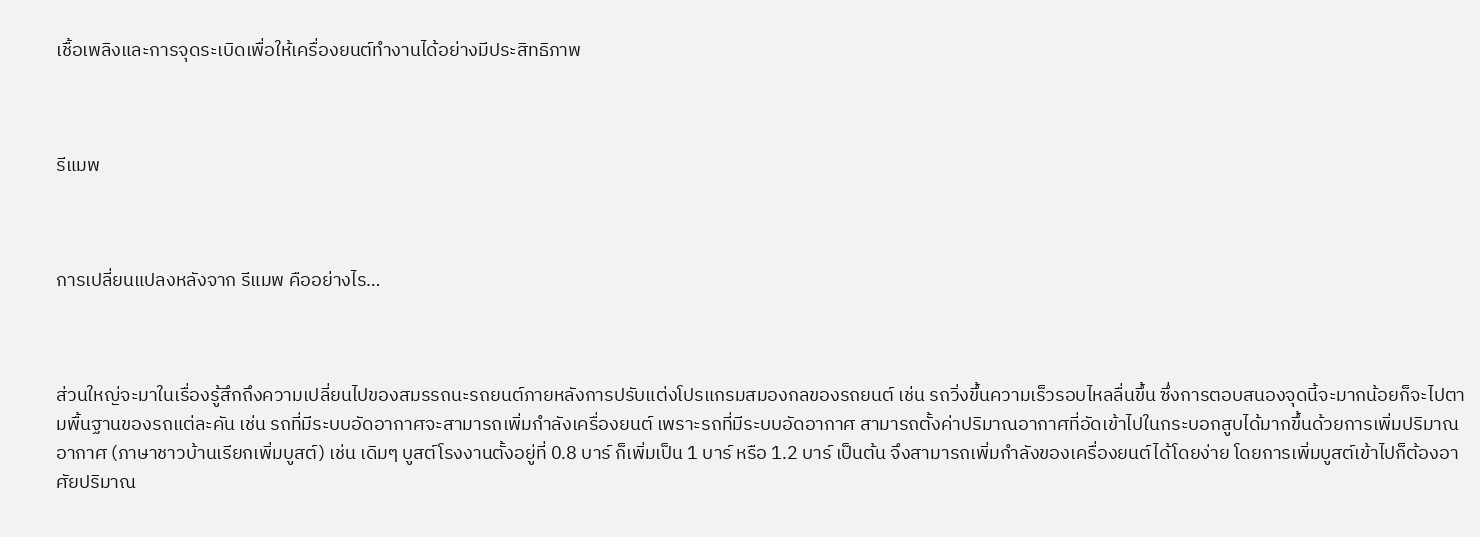เชื้อเพลิงและการจุดระเบิดเพื่อให้เครื่องยนต์ทำงานได้อย่างมีประสิทธิภาพ



รีแมพ



การเปลี่ยนแปลงหลังจาก รีแมพ คืออย่างไร…



ส่วนใหญ่จะมาในเรื่องรู้สึกถึงความเปลี่ยนไปของสมรรถนะรถยนต์ภายหลังการปรับแต่งโปรแกรมสมองกลของรถยนต์ เช่น รถวิ่งขึ้นความเร็วรอบไหลลื่นขึ้น ซึ่งการตอบสนองจุดนี้จะมากน้อยก็จะไปตามพื้นฐานของรถแต่ละคัน เช่น รถที่มีระบบอัดอากาศจะสามารถเพิ่มกำลังเครื่องยนต์ เพราะรถที่มีระบบอัดอากาศ สามารถตั้งค่าปริมาณอากาศที่อัดเข้าไปในกระบอกสูบได้มากขึ้นด้วยการเพิ่มปริมาณอากาศ (ภาษาชาวบ้านเรียกเพิ่มบูสต์) เช่น เดิมๆ บูสต์โรงงานตั้งอยู่ที่ 0.8 บาร์ ก็เพิ่มเป็น 1 บาร์ หรือ 1.2 บาร์ เป็นต้น จึงสามารถเพิ่มกำลังของเครื่องยนต์ได้โดยง่าย โดยการเพิ่มบูสต์เข้าไปก็ต้องอาศัยปริมาณ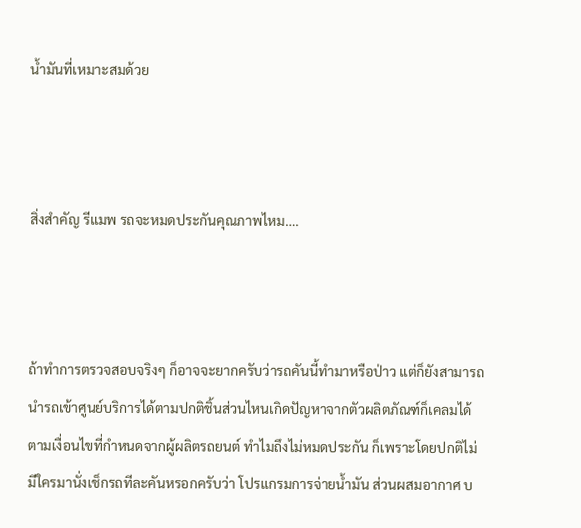น้ำมันที่เหมาะสมด้วย



สิ่งสำคัญ รีแมพ รถจะหมดประกันคุณภาพไหม….



ถ้าทำการตรวจสอบจริงๆ ก็อาจจะยากครับว่ารถคันนี้ทำมาหรือป่าว แต่ก็ยังสามารถนำรถเข้าศูนย์บริการได้ตามปกติชิ้นส่วนไหนเกิดปัญหาจากตัวผลิตภัณฑ์ก็เคลมได้ตามเงื่อนไขที่กำหนดจากผู้ผลิตรถยนต์ ทำไมถึงไม่หมดประกัน ก็เพราะโดยปกติไม่มีใครมานั่งเช็กรถทีละคันหรอกครับว่า โปรแกรมการจ่ายน้ำมัน ส่วนผสมอากาศ บ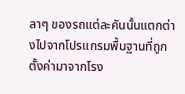ลาๆ ของรถแต่ละคันนั้นแตกต่างไปจากโปรแกรมพื้นฐานที่ถูกตั้งค่ามาจากโรง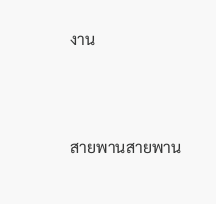งาน



สายพานสายพาน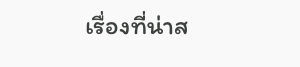เรื่องที่น่าส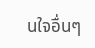นใจอื่นๆ